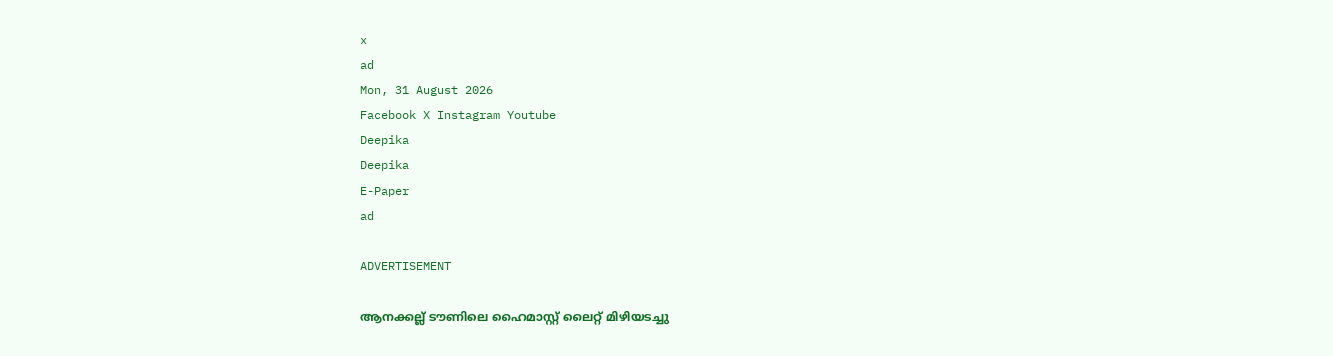x
ad
Mon, 31 August 2026
Facebook X Instagram Youtube
Deepika
Deepika
E-Paper
ad

ADVERTISEMENT

ആനക്കല്ല് ടൗണിലെ ഹൈമാസ്റ്റ് ലൈറ്റ് മിഴിയടച്ചു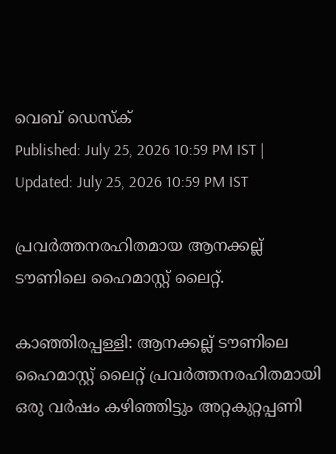വെബ് ഡെസ്ക്
Published: July 25, 2026 10:59 PM IST | Updated: July 25, 2026 10:59 PM IST

പ്രവര്‍ത്തനരഹിതമായ ആനക്കല്ല് ടൗണിലെ ഹൈമാസ്റ്റ് ലൈറ്റ്.

കാഞ്ഞിരപ്പള്ളി: ആനക്കല്ല് ടൗണിലെ ഹൈമാസ്റ്റ് ലൈറ്റ് പ്രവര്‍ത്തനരഹിതമായി ഒരു വര്‍ഷം കഴിഞ്ഞിട്ടും അറ്റകുറ്റപ്പണി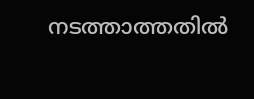നടത്താത്തതിൽ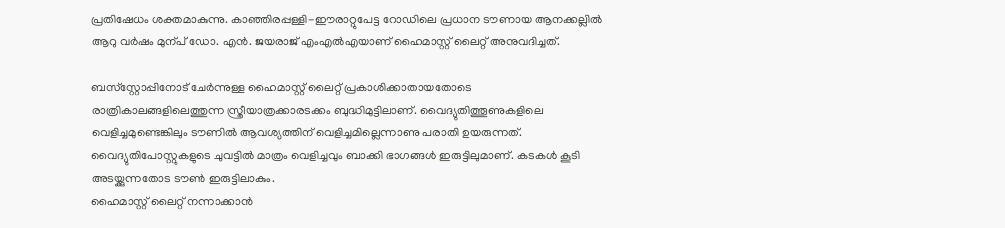പ്രതിഷേധം ശക്തമാകുന്നു. കാഞ്ഞിരപ്പള്ളി-ഈരാറ്റുപേട്ട റോഡിലെ പ്രധാന ടൗണായ ആനക്കല്ലിൽ ആറു വര്‍ഷം മുന്പ് ഡോ. എന്‍. ജയരാജ് എംഎല്‍എയാണ് ഹൈമാസ്റ്റ് ലൈറ്റ് അനുവദിച്ചത്.

ബസ്‌സ്റ്റോപ്പിനോട് ചേര്‍ന്നുള്ള ഹൈമാസ്റ്റ് ലൈറ്റ് പ്രകാശിക്കാതായതോടെ രാത്രികാലങ്ങളിലെത്തുന്ന സ്ത്രീയാത്രക്കാരടക്കം ബുദ്ധിമുട്ടിലാണ്. വൈദ്യുതിത്തൂണുകളിലെ വെളിച്ചമുണ്ടെങ്കിലും ടൗണില്‍ ആവശ്യത്തിന് വെളിച്ചമില്ലെന്നാണു പരാതി ഉയരുന്നത്. വൈദ്യുതിപോസ്റ്റുകളുടെ ചുവട്ടില്‍ മാത്രം വെളിച്ചവും ബാക്കി ഭാഗങ്ങള്‍ ഇരുട്ടിലുമാണ്. കടകള്‍ കൂടി അടയ്ക്കുന്നതോട ടൗണ്‍ ഇരുട്ടിലാകും.
ഹൈമാസ്റ്റ് ലൈറ്റ് നന്നാക്കാന്‍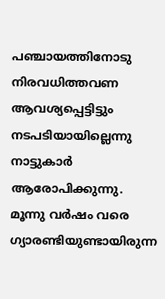പഞ്ചായത്തിനോടു നിരവധിത്തവണ ആവശ്യപ്പെട്ടിട്ടും നടപടിയായില്ലെന്നു നാട്ടുകാർ ആരോപിക്കുന്നു. മൂന്നു വര്‍ഷം വരെ ഗ്യാരണ്ടിയുണ്ടായിരുന്ന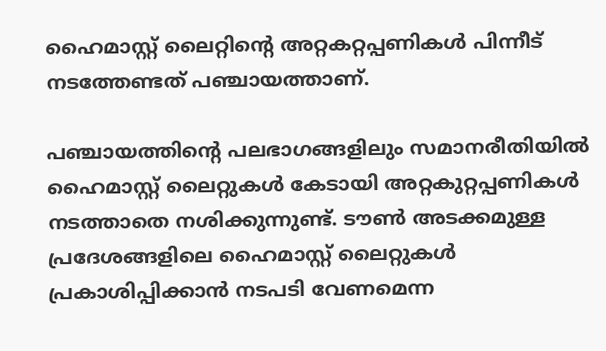ഹൈമാസ്റ്റ് ലൈറ്റിന്‍റെ അറ്റകറ്റപ്പണികള്‍ പിന്നീട് നടത്തേണ്ടത് പഞ്ചായത്താണ്.

പഞ്ചായത്തിന്‍റെ പലഭാഗങ്ങളിലും സമാനരീതിയിൽ ഹൈമാസ്റ്റ് ലൈറ്റുകൾ കേടായി അറ്റകുറ്റപ്പണികള്‍ നടത്താതെ നശിക്കുന്നുണ്ട്. ടൗൺ അടക്കമുള്ള പ്രദേശങ്ങളിലെ ഹൈമാസ്റ്റ് ലൈറ്റുകൾ പ്രകാശിപ്പിക്കാന്‍ നടപടി വേണമെന്ന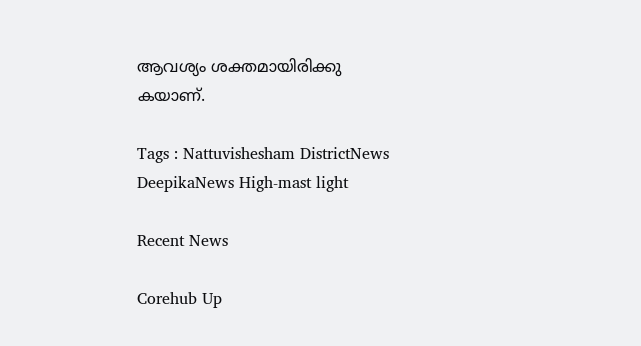ആവശ്യം ശക്തമായിരിക്കു
കയാണ്.

Tags : Nattuvishesham DistrictNews DeepikaNews High-mast light

Recent News

Corehub Up